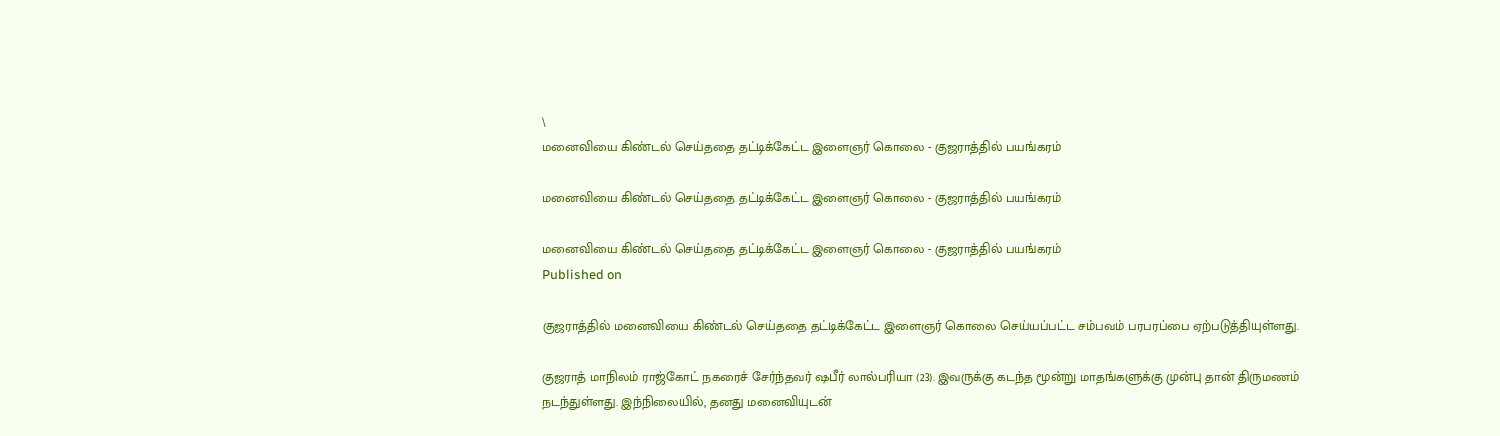\
மனைவியை கிண்டல் செய்ததை தட்டிக்கேட்ட இளைஞர் கொலை - குஜராத்தில் பயங்கரம்

மனைவியை கிண்டல் செய்ததை தட்டிக்கேட்ட இளைஞர் கொலை - குஜராத்தில் பயங்கரம்

மனைவியை கிண்டல் செய்ததை தட்டிக்கேட்ட இளைஞர் கொலை - குஜராத்தில் பயங்கரம்
Published on

குஜராத்தில் மனைவியை கிண்டல் செய்ததை தட்டிக்கேட்ட இளைஞர் கொலை செய்யப்பட்ட சம்பவம் பரபரப்பை ஏற்படுத்தியுள்ளது.

குஜராத் மாநிலம் ராஜ்கோட் நகரைச் சேர்ந்தவர் ஷபீர் லால்பரியா (23). இவருக்கு கடந்த மூன்று மாதங்களுக்கு முன்பு தான் திருமணம் நடந்துள்ளது. இந்நிலையில், தனது மனைவியுடன்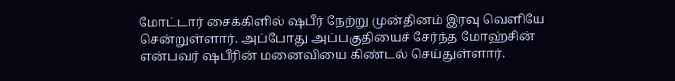மோட்டார் சைக்கிளில் ஷபீர் நேற்று முன்தினம் இரவு வெளியே சென்றுள்ளார். அப்போது அப்பகுதியைச் சேர்ந்த மோஹ்சின் என்பவர் ஷபீரின் மனைவியை கிண்டல் செய்துள்ளார்.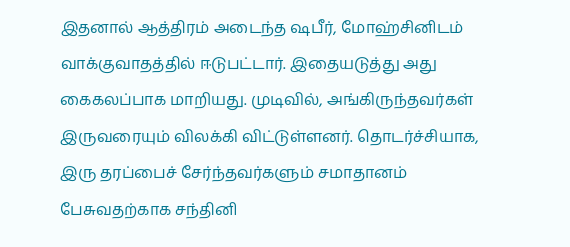இதனால் ஆத்திரம் அடைந்த ஷபீர், மோஹ்சினிடம் வாக்குவாதத்தில் ஈடுபட்டார். இதையடுத்து அது கைகலப்பாக மாறியது. முடிவில், அங்கிருந்தவர்கள் இருவரையும் விலக்கி விட்டுள்ளனர். தொடர்ச்சியாக, இரு தரப்பைச் சேர்ந்தவர்களும் சமாதானம் பேசுவதற்காக சந்தினி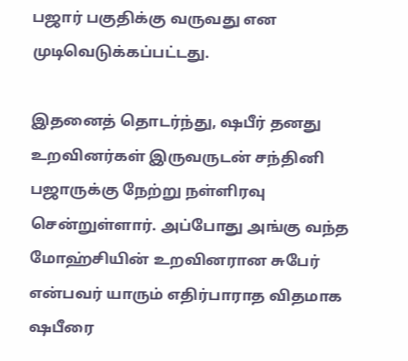பஜார் பகுதிக்கு வருவது என முடிவெடுக்கப்பட்டது.

இதனைத் தொடர்ந்து, ஷபீர் தனது உறவினர்கள் இருவருடன் சந்தினி பஜாருக்கு நேற்று நள்ளிரவு சென்றுள்ளார். அப்போது அங்கு வந்த மோஹ்சியின் உறவினரான சுபேர் என்பவர் யாரும் எதிர்பாராத விதமாக ஷபீரை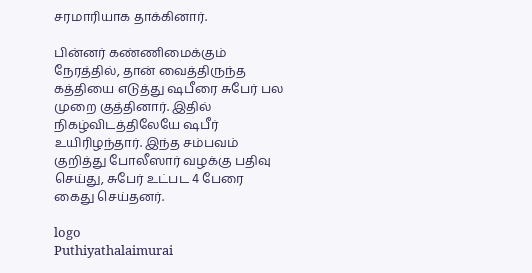சரமாரியாக தாக்கினார்.

பின்னர் கண்ணிமைக்கும் நேரத்தில், தான் வைத்திருந்த கத்தியை எடுத்து ஷபீரை சுபேர் பல முறை குத்தினார். இதில் நிகழ்விடத்திலேயே ஷபீர் உயிரிழந்தார். இந்த சம்பவம் குறித்து போலீஸார் வழக்கு பதிவு செய்து, சுபேர் உட்பட 4 பேரை கைது செய்தனர்.

logo
Puthiyathalaimurai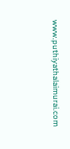www.puthiyathalaimurai.com